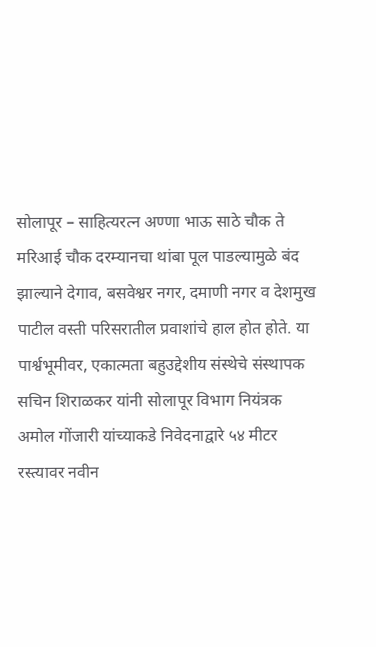सोलापूर – साहित्यरत्न अण्णा भाऊ साठे चौक ते मरिआई चौक दरम्यानचा थांबा पूल पाडल्यामुळे बंद झाल्याने देगाव, बसवेश्वर नगर, दमाणी नगर व देशमुख पाटील वस्ती परिसरातील प्रवाशांचे हाल होत होते. या पार्श्वभूमीवर, एकात्मता बहुउद्देशीय संस्थेचे संस्थापक सचिन शिराळकर यांनी सोलापूर विभाग नियंत्रक अमोल गोंजारी यांच्याकडे निवेदनाद्वारे ५४ मीटर रस्त्यावर नवीन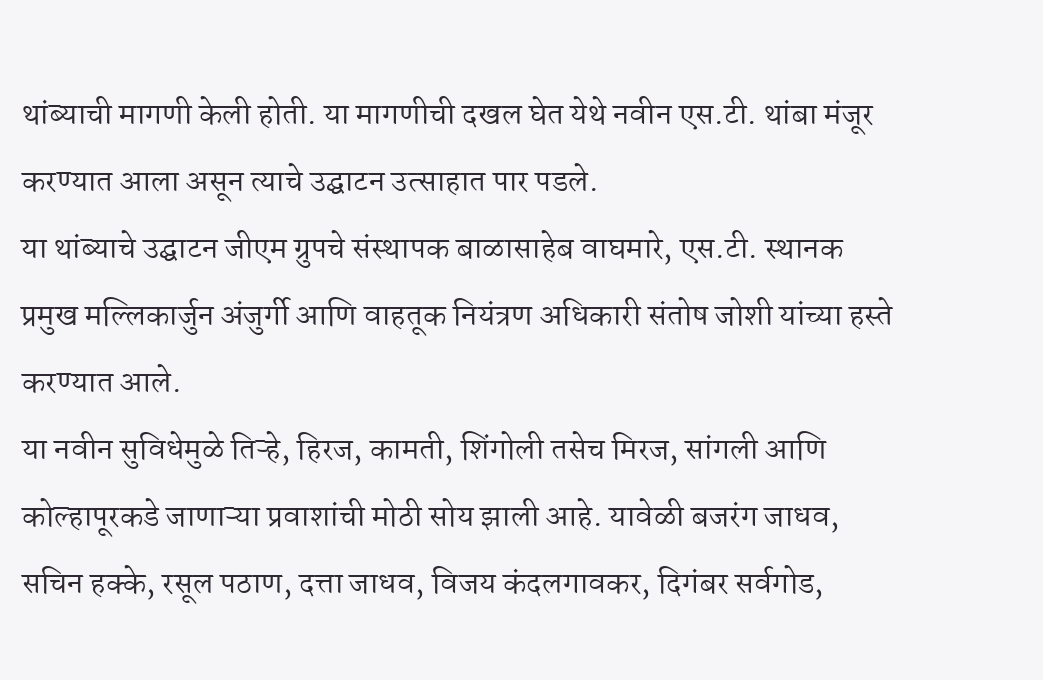थांब्याची मागणी केली होती. या मागणीची दखल घेत येथे नवीन एस.टी. थांबा मंजूर करण्यात आला असून त्याचे उद्घाटन उत्साहात पार पडले.
या थांब्याचे उद्घाटन जीएम ग्रुपचे संस्थापक बाळासाहेब वाघमारे, एस.टी. स्थानक प्रमुख मल्लिकार्जुन अंजुर्गी आणि वाहतूक नियंत्रण अधिकारी संतोष जोशी यांच्या हस्ते करण्यात आले.
या नवीन सुविधेमुळे तिऱ्हे, हिरज, कामती, शिंगोली तसेच मिरज, सांगली आणि कोल्हापूरकडे जाणाऱ्या प्रवाशांची मोठी सोय झाली आहे. यावेळी बजरंग जाधव, सचिन हक्के, रसूल पठाण, दत्ता जाधव, विजय कंदलगावकर, दिगंबर सर्वगोड,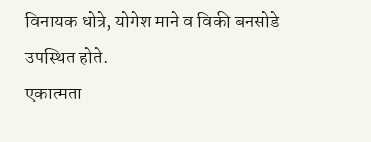विनायक धोत्रे, योगेश माने व विकी बनसोडे उपस्थित होते.
एकात्मता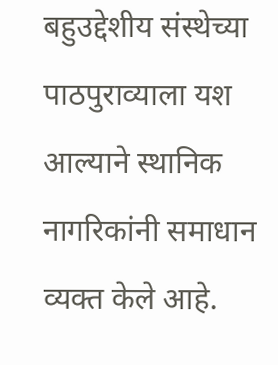बहुउद्देशीय संस्थेच्या पाठपुराव्याला यश आल्याने स्थानिक नागरिकांनी समाधान व्यक्त केले आहे.